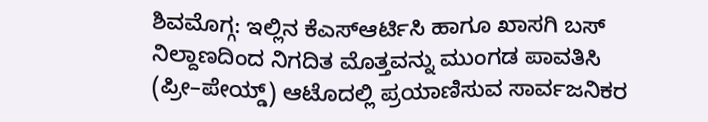ಶಿವಮೊಗ್ಗ: ಇಲ್ಲಿನ ಕೆಎಸ್ಆರ್ಟಿಸಿ ಹಾಗೂ ಖಾಸಗಿ ಬಸ್ ನಿಲ್ದಾಣದಿಂದ ನಿಗದಿತ ಮೊತ್ತವನ್ನು ಮುಂಗಡ ಪಾವತಿಸಿ (ಪ್ರೀ–ಪೇಯ್ಡ್) ಆಟೊದಲ್ಲಿ ಪ್ರಯಾಣಿಸುವ ಸಾರ್ವಜನಿಕರ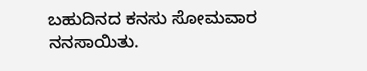ಬಹುದಿನದ ಕನಸು ಸೋಮವಾರ ನನಸಾಯಿತು.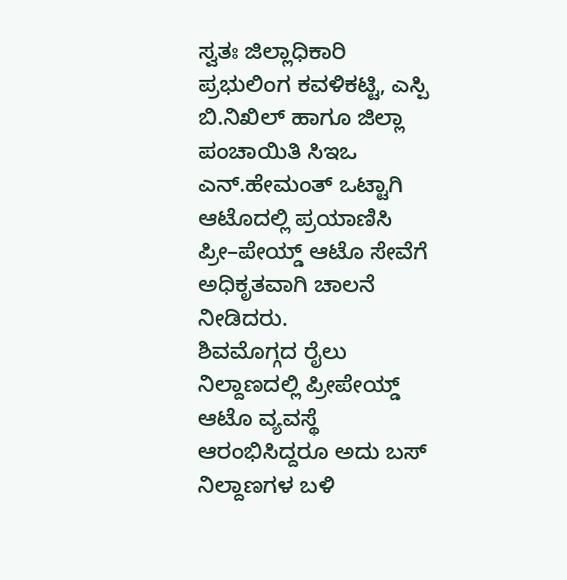ಸ್ವತಃ ಜಿಲ್ಲಾಧಿಕಾರಿ ಪ್ರಭುಲಿಂಗ ಕವಳಿಕಟ್ಟಿ, ಎಸ್ಪಿ ಬಿ.ನಿಖಿಲ್ ಹಾಗೂ ಜಿಲ್ಲಾ ಪಂಚಾಯಿತಿ ಸಿಇಒ ಎನ್.ಹೇಮಂತ್ ಒಟ್ಟಾಗಿ ಆಟೊದಲ್ಲಿ ಪ್ರಯಾಣಿಸಿ ಪ್ರೀ–ಪೇಯ್ಡ್ ಆಟೊ ಸೇವೆಗೆ ಅಧಿಕೃತವಾಗಿ ಚಾಲನೆ ನೀಡಿದರು.
ಶಿವಮೊಗ್ಗದ ರೈಲು ನಿಲ್ದಾಣದಲ್ಲಿ ಪ್ರೀಪೇಯ್ಡ್ ಆಟೊ ವ್ಯವಸ್ಥೆ ಆರಂಭಿಸಿದ್ದರೂ ಅದು ಬಸ್ ನಿಲ್ದಾಣಗಳ ಬಳಿ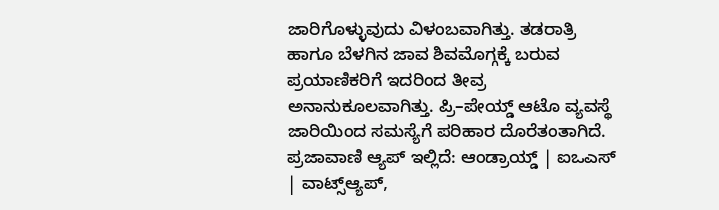ಜಾರಿಗೊಳ್ಳುವುದು ವಿಳಂಬವಾಗಿತ್ತು. ತಡರಾತ್ರಿ ಹಾಗೂ ಬೆಳಗಿನ ಜಾವ ಶಿವಮೊಗ್ಗಕ್ಕೆ ಬರುವ ಪ್ರಯಾಣಿಕರಿಗೆ ಇದರಿಂದ ತೀವ್ರ ಅನಾನುಕೂಲವಾಗಿತ್ತು. ಪ್ರಿ–ಪೇಯ್ಡ್ ಆಟೊ ವ್ಯವಸ್ಥೆ ಜಾರಿಯಿಂದ ಸಮಸ್ಯೆಗೆ ಪರಿಹಾರ ದೊರೆತಂತಾಗಿದೆ.
ಪ್ರಜಾವಾಣಿ ಆ್ಯಪ್ ಇಲ್ಲಿದೆ: ಆಂಡ್ರಾಯ್ಡ್ | ಐಒಎಸ್ | ವಾಟ್ಸ್ಆ್ಯಪ್,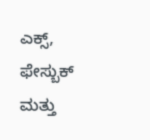ಎಕ್ಸ್, ಫೇಸ್ಬುಕ್ ಮತ್ತು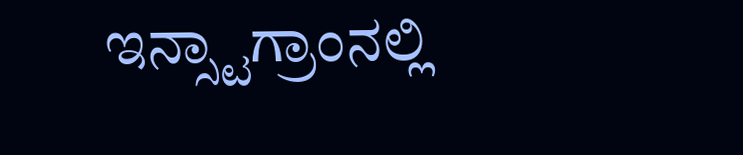ಇನ್ಸ್ಟಾಗ್ರಾಂನಲ್ಲಿ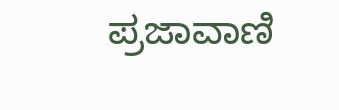ಪ್ರಜಾವಾಣಿ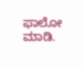ಫಾಲೋ ಮಾಡಿ.